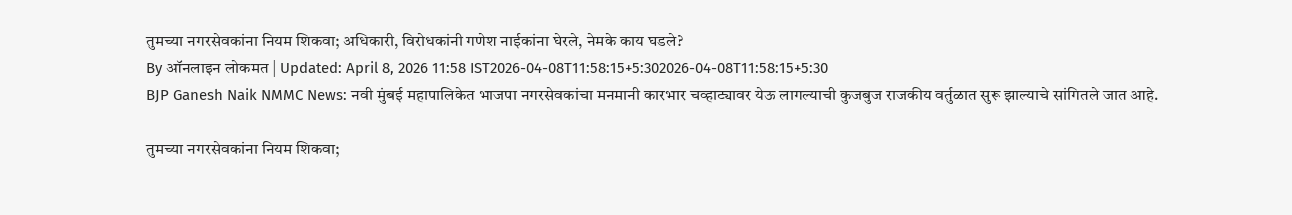तुमच्या नगरसेवकांना नियम शिकवा; अधिकारी, विरोधकांनी गणेश नाईकांना घेरले, नेमके काय घडले?
By ऑनलाइन लोकमत | Updated: April 8, 2026 11:58 IST2026-04-08T11:58:15+5:302026-04-08T11:58:15+5:30
BJP Ganesh Naik NMMC News: नवी मुंबई महापालिकेत भाजपा नगरसेवकांचा मनमानी कारभार चव्हाट्यावर येऊ लागल्याची कुजबुज राजकीय वर्तुळात सुरू झाल्याचे सांगितले जात आहे.

तुमच्या नगरसेवकांना नियम शिकवा;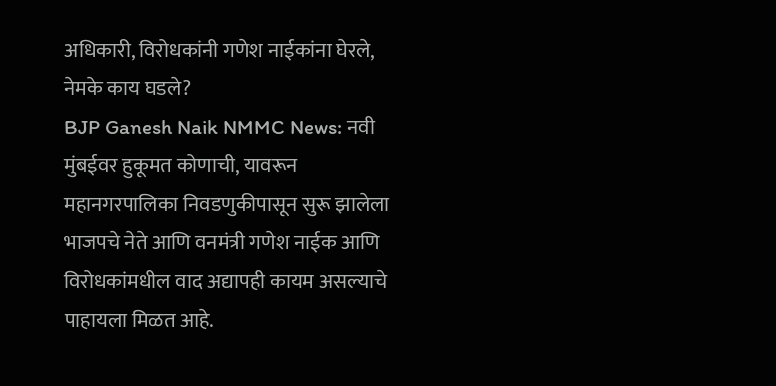अधिकारी, विरोधकांनी गणेश नाईकांना घेरले, नेमके काय घडले?
BJP Ganesh Naik NMMC News: नवी मुंबईवर हुकूमत कोणाची, यावरून महानगरपालिका निवडणुकीपासून सुरू झालेला भाजपचे नेते आणि वनमंत्री गणेश नाईक आणि विरोधकांमधील वाद अद्यापही कायम असल्याचे पाहायला मिळत आहे.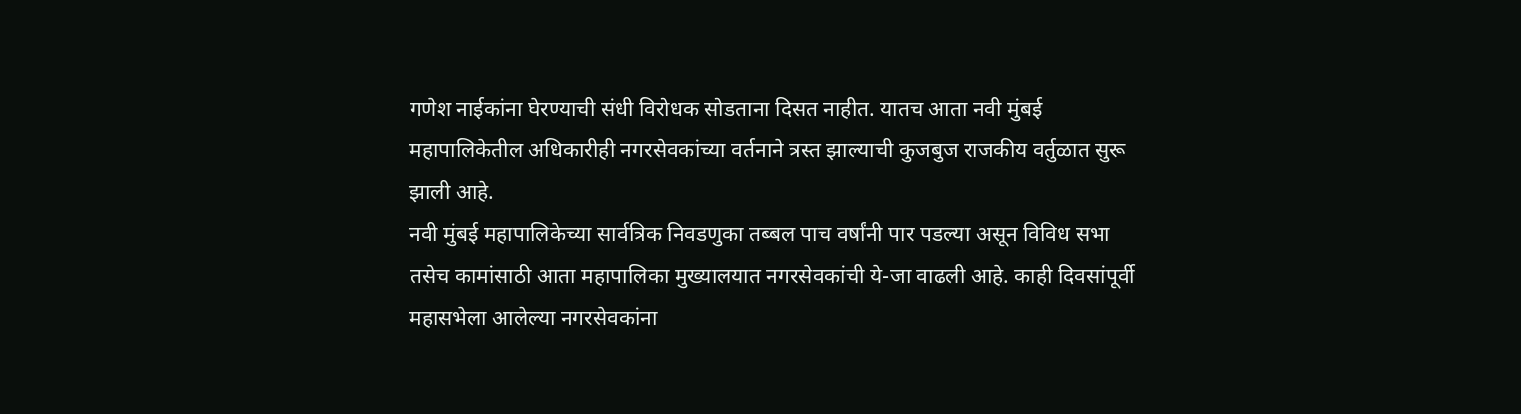गणेश नाईकांना घेरण्याची संधी विरोधक सोडताना दिसत नाहीत. यातच आता नवी मुंबई महापालिकेतील अधिकारीही नगरसेवकांच्या वर्तनाने त्रस्त झाल्याची कुजबुज राजकीय वर्तुळात सुरू झाली आहे.
नवी मुंबई महापालिकेच्या सार्वत्रिक निवडणुका तब्बल पाच वर्षांनी पार पडल्या असून विविध सभा तसेच कामांसाठी आता महापालिका मुख्यालयात नगरसेवकांची ये-जा वाढली आहे. काही दिवसांपूर्वी महासभेला आलेल्या नगरसेवकांना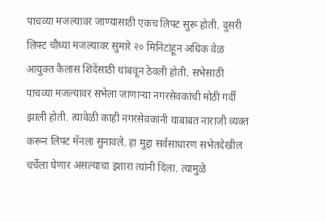पाचव्या मजल्यावर जाण्यासाठी एकच लिफ्ट सुरू होती. दुसरी लिफ्ट चौथ्या मजल्यावर सुमारे २० मिनिटांहून अधिक वेळ आयुक्त कैलास शिंदेंसाठी थांबवून ठेवली होती. सभेसाठी पाचव्या मजल्यावर सभेला जाणाऱ्या नगरसेवकांची मोठी गर्दी झाली होती. त्यावेळी काही नगरसेवकांनी याबाबत नाराजी व्यक्त करून लिफ्ट मॅनला सुनावले. हा मुद्दा सर्वसाधारण सभेतदेखील चर्चेला घेणार असल्याचा इशारा त्यांनी दिला. त्यामुळे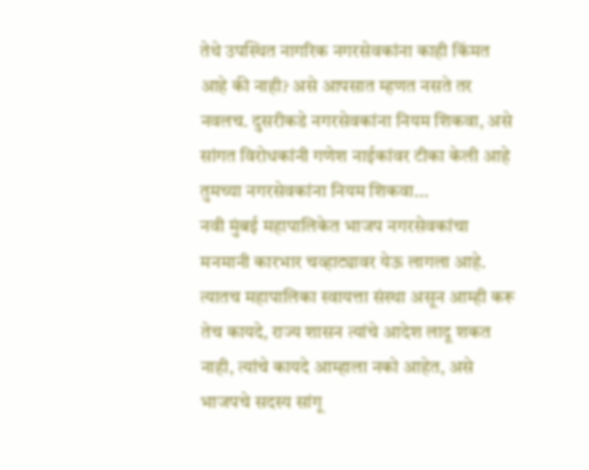तेथे उपस्थित नागरिक नगरसेवकांना काही किंमत आहे की नाही? असे आपसात म्हणत नसते तर नवलच. दुसरीकडे नगरसेवकांना नियम शिकवा, असे सांगत विरोधकांनी गणेश नाईकांवर टीका केली आहे
तुमच्या नगरसेवकांना नियम शिकवा...
नवी मुंबई महापालिकेत भाजप नगरसेवकांचा मनमानी कारभार चव्हाट्यावर येऊ लागला आहे. त्यातच महापालिका स्वायत्ता संस्था असून आम्ही करू तेच कायदे, राज्य शासन त्यांचे आदेश लादू शकत नाही, त्यांचे कायदे आम्हाला नको आहेत, असे भाजपचे सदस्य सांगू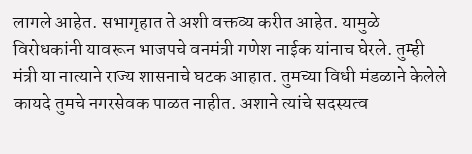लागले आहेत. सभागृहात ते अशी वक्तव्य करीत आहेत. यामुळे विरोधकांनी यावरून भाजपचे वनमंत्री गणेश नाईक यांनाच घेरले. तुम्ही मंत्री या नात्याने राज्य शासनाचे घटक आहात. तुमच्या विधी मंडळाने केलेले कायदे तुमचे नगरसेवक पाळत नाहीत. अशाने त्यांचे सदस्यत्व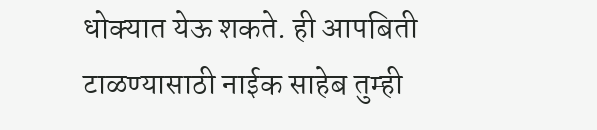धोक्यात येऊ शकते. ही आपबिती टाळण्यासाठी नाईक साहेब तुम्ही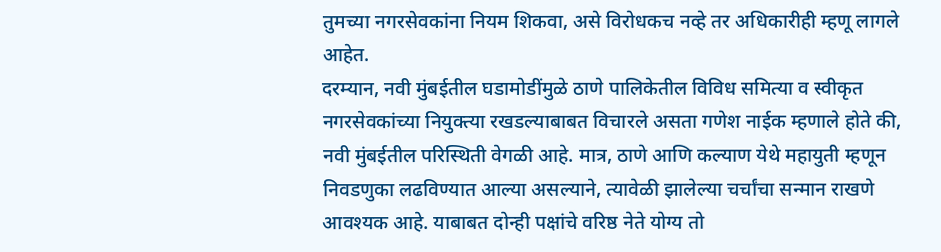तुमच्या नगरसेवकांना नियम शिकवा, असे विरोधकच नव्हे तर अधिकारीही म्हणू लागले आहेत.
दरम्यान, नवी मुंबईतील घडामोडींमुळे ठाणे पालिकेतील विविध समित्या व स्वीकृत नगरसेवकांच्या नियुक्त्या रखडल्याबाबत विचारले असता गणेश नाईक म्हणाले होते की, नवी मुंबईतील परिस्थिती वेगळी आहे. मात्र, ठाणे आणि कल्याण येथे महायुती म्हणून निवडणुका लढविण्यात आल्या असल्याने, त्यावेळी झालेल्या चर्चांचा सन्मान राखणे आवश्यक आहे. याबाबत दोन्ही पक्षांचे वरिष्ठ नेते योग्य तो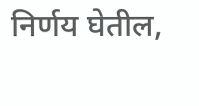निर्णय घेतील,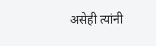असेही त्यांनी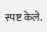स्पष्ट केले.